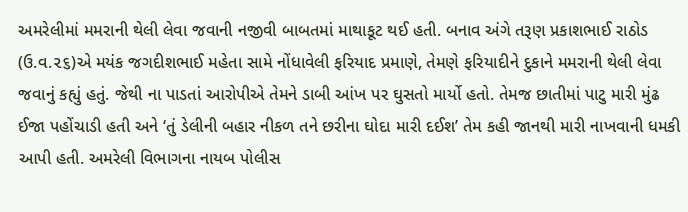અમરેલીમાં મમરાની થેલી લેવા જવાની નજીવી બાબતમાં માથાકૂટ થઈ હતી. બનાવ અંગે તરૂણ પ્રકાશભાઈ રાઠોડ (ઉ.વ.૨૬)એ મયંક જગદીશભાઈ મહેતા સામે નોંધાવેલી ફરિયાદ પ્રમાણે, તેમણે ફરિયાદીને દુકાને મમરાની થેલી લેવા જવાનું કહ્યું હતું. જેથી ના પાડતાં આરોપીએ તેમને ડાબી આંખ પર ઘુસતો માર્યો હતો. તેમજ છાતીમાં પાટુ મારી મુંઢ ઈજા પહોંચાડી હતી અને ‘તું ડેલીની બહાર નીકળ તને છરીના ઘોદા મારી દઈશ’ તેમ કહી જાનથી મારી નાખવાની ધમકી આપી હતી. અમરેલી વિભાગના નાયબ પોલીસ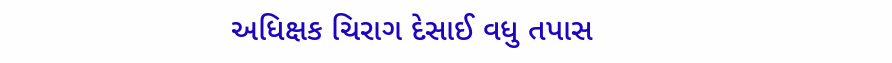અધિક્ષક ચિરાગ દેસાઈ વધુ તપાસ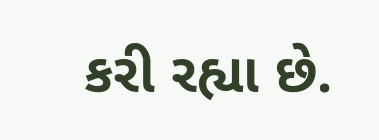કરી રહ્યા છે.